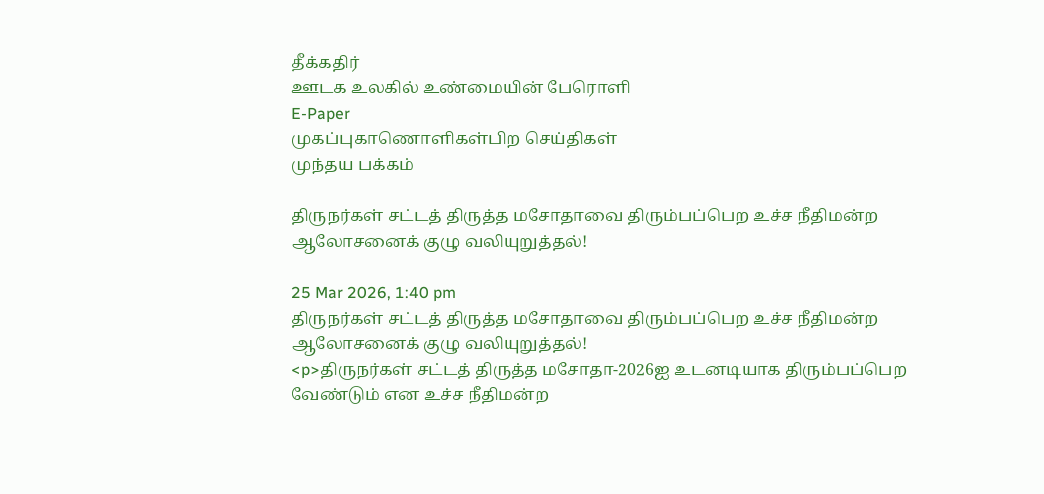தீக்கதிர்
ஊடக உலகில் உண்மையின் பேரொளி
E-Paper
முகப்புகாணொளிகள்பிற செய்திகள்
முந்தய பக்கம்

திருநர்கள் சட்டத் திருத்த மசோதாவை திரும்பப்பெற உச்ச நீதிமன்ற ஆலோசனைக் குழு வலியுறுத்தல்!

25 Mar 2026, 1:40 pm
திருநர்கள் சட்டத் திருத்த மசோதாவை திரும்பப்பெற உச்ச நீதிமன்ற ஆலோசனைக் குழு வலியுறுத்தல்!
<p>திருநர்கள் சட்டத் திருத்த மசோதா-2026ஐ உடனடியாக திரும்பப்பெற வேண்டும் என உச்ச நீதிமன்ற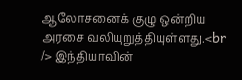ஆலோசனைக் குழு ஒன்றிய அரசை வலியுறுத்தியுள்ளது.<br /> இந்தியாவின்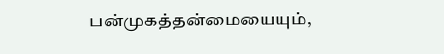பன்முகத்தன்மையையும்,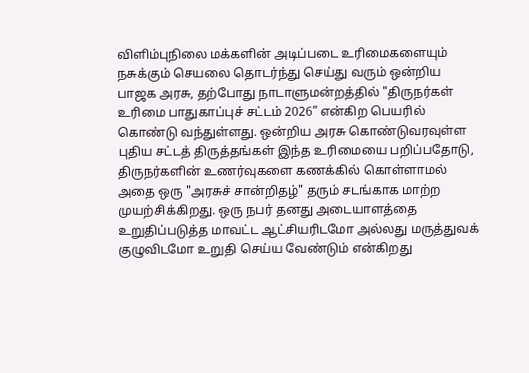விளிம்புநிலை மக்களின் அடிப்படை உரிமைகளையும் நசுக்கும் செயலை தொடர்ந்து செய்து வரும் ஒன்றிய பாஜக அரசு, தற்போது நாடாளுமன்றத்தில் "திருநர்கள் உரிமை பாதுகாப்புச் சட்டம் 2026” என்கிற பெயரில் கொண்டு வந்துள்ளது. ஒன்றிய அரசு கொண்டுவரவுள்ள புதிய சட்டத் திருத்தங்கள் இந்த உரிமையை பறிப்பதோடு, திருநர்களின் உணர்வுகளை கணக்கில் கொள்ளாமல் அதை ஒரு "அரசுச் சான்றிதழ்" தரும் சடங்காக மாற்ற முயற்சிக்கிறது. ஒரு நபர் தனது அடையாளத்தை உறுதிப்படுத்த மாவட்ட ஆட்சியரிடமோ அல்லது மருத்துவக் குழுவிடமோ உறுதி செய்ய வேண்டும் என்கிறது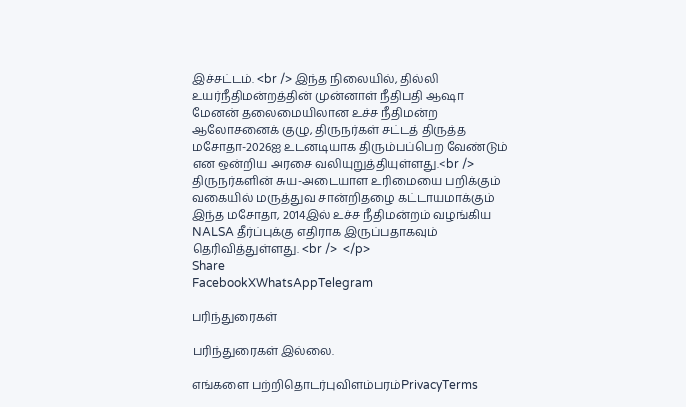இச்சட்டம். <br /> இந்த நிலையில், தில்லி உயர்நீதிமன்றத்தின் முன்னாள் நீதிபதி ஆஷா மேனன் தலைமையிலான உச்ச நீதிமன்ற ஆலோசனைக் குழு, திருநர்கள் சட்டத் திருத்த மசோதா-2026ஐ உடனடியாக திரும்பப்பெற வேண்டும் என ஒன்றிய அரசை வலியுறுத்தியுள்ளது.<br /> திருநர்களின் சுய-அடையாள உரிமையை பறிக்கும் வகையில் மருத்துவ சான்றிதழை கட்டாயமாக்கும் இந்த மசோதா, 2014இல் உச்ச நீதிமன்றம் வழங்கிய NALSA தீர்ப்புக்கு எதிராக இருப்பதாகவும் தெரிவித்துள்ளது. <br />  </p>
Share
FacebookXWhatsAppTelegram

பரிந்துரைகள்

பரிந்துரைகள் இல்லை.

எங்களை பற்றிதொடர்புவிளம்பரம்PrivacyTerms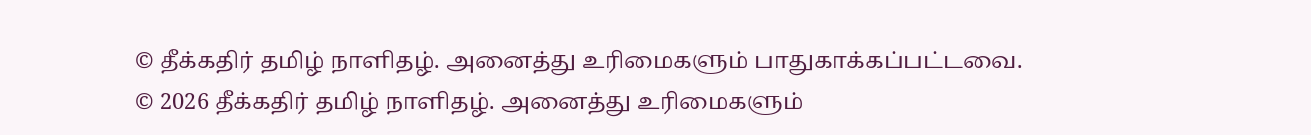© தீக்கதிர் தமிழ் நாளிதழ். அனைத்து உரிமைகளும் பாதுகாக்கப்பட்டவை.
© 2026 தீக்கதிர் தமிழ் நாளிதழ். அனைத்து உரிமைகளும்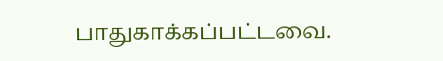பாதுகாக்கப்பட்டவை.